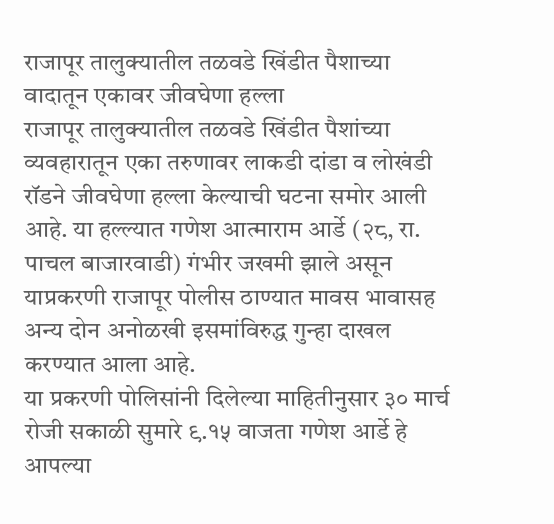राजापूर तालुक्यातील तळवडे खिंडीत पैशाच्या वादातून एकावर जीवघेणा हल्ला
राजापूर तालुक्यातील तळवडे खिंडीत पैशांच्या व्यवहारातून एका तरुणावर लाकडी दांडा व लोखंडी रॉडने जीवघेणा हल्ला केल्याची घटना समोर आली आहे. या हल्ल्यात गणेश आत्माराम आर्डे (२८, रा. पाचल बाजारवाडी) गंभीर जखमी झाले असून याप्रकरणी राजापूर पोलीस ठाण्यात मावस भावासह अन्य दोन अनोळखी इसमांविरुद्ध गुन्हा दाखल करण्यात आला आहे.
या प्रकरणी पोलिसांनी दिलेल्या माहितीनुसार ३० मार्च रोजी सकाळी सुमारे ९.१५ वाजता गणेश आर्डे हे आपल्या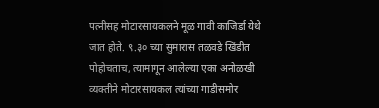पत्नीसह मोटारसायकलने मूळ गावी काजिर्डा येथे जात होते. ९.३० च्या सुमारास तळवडे खिंडीत पोहोचताच, त्यामागून आलेल्या एका अनोळखी व्यक्तीने मोटारसायकल त्यांच्या गाडीसमोर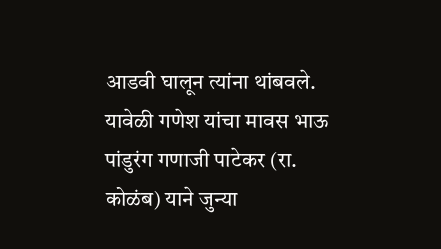आडवी घालून त्यांना थांबवले. यावेळी गणेश यांचा मावस भाऊ पांडुरंग गणाजी पाटेकर (रा. कोळंब) याने जुन्या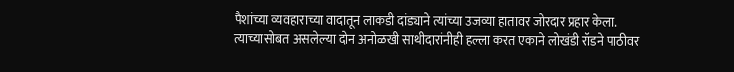पैशांच्या व्यवहाराच्या वादातून लाकडी दांड्याने त्यांच्या उजव्या हातावर जोरदार प्रहार केला. त्याच्यासोबत असलेल्या दोन अनोळखी साथीदारांनीही हल्ला करत एकाने लोखंडी रॉडने पाठीवर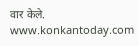वार केले.
www.konkantoday.com